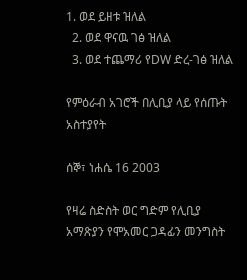1. ወደ ይዘቱ ዝለል
  2. ወደ ዋናዉ ገፅ ዝለል
  3. ወደ ተጨማሪ የDW ድረ-ገፅ ዝለል

የምዕራብ አገሮች በሊቢያ ላይ የሰጡት አስተያየት

ሰኞ፣ ነሐሴ 16 2003

የዛሬ ስድስት ወር ግድም የሊቢያ አማጽያን የሞአመር ጋዳፊን መንግስት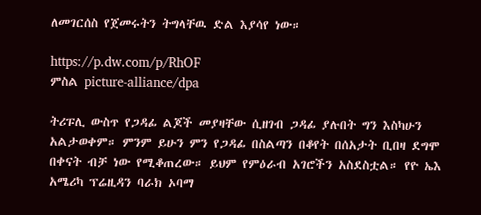ለመገርሰስ የጀመሩትን ትግላቸዉ ድል እያሳየ ነው።

https://p.dw.com/p/RhOF
ምስል picture-alliance/dpa

ትሪፑሊ ውስጥ የጋዳፊ ልጆች መያዛቸው ሲዘገብ ጋዳፊ ያሉበት ግን እስካሁን አልታወቀም። ምንም ይሁን ምን የጋዳፊ በስልጣን በቆየት በሰአታት ቢበዛ ደግሞ በቀናት ብቻ ነው የሚቆጠረው። ይህም የምዕራብ አገሮችን አስደስቷል። የዮ ኤእ አሜሪካ ፕሬዚዳን ባራክ ኦባማ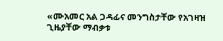«ሙአመር አል ጋዳፊና መንግስታቸው የአገዛዝ ጊዜያቸው ማብቃቱ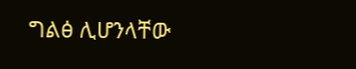ግልፅ ሊሆንላቸው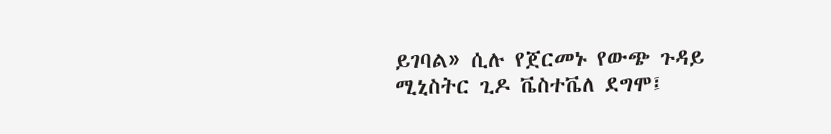ይገባል» ሲሉ የጀርመኑ የውጭ ጉዳይ ሚኒስትር ጊዶ ቬስተቬለ ደግሞ፤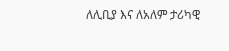ለሊቢያ እና ለአለም ታሪካዊ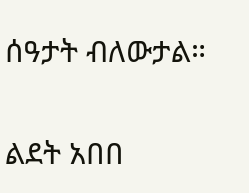ሰዓታት ብለውታል።

ልደት አበበ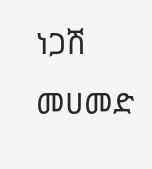ነጋሽ መሀመድ